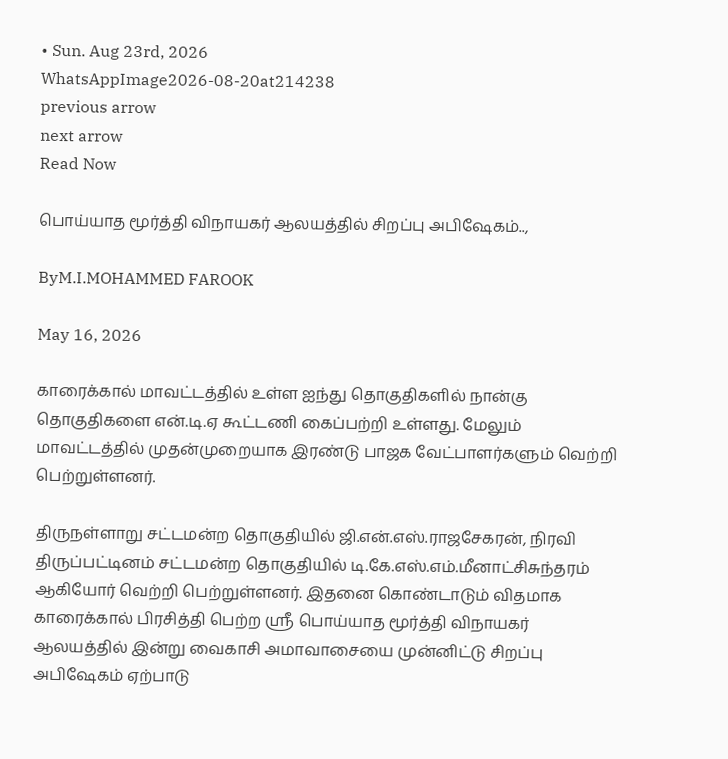• Sun. Aug 23rd, 2026
WhatsAppImage2026-08-20at214238
previous arrow
next arrow
Read Now

பொய்யாத மூர்த்தி விநாயகர் ஆலயத்தில் சிறப்பு அபிஷேகம்..,

ByM.I.MOHAMMED FAROOK

May 16, 2026

காரைக்கால் மாவட்டத்தில் உள்ள ஐந்து தொகுதிகளில் நான்கு தொகுதிகளை என்.டி.ஏ கூட்டணி கைப்பற்றி உள்ளது. மேலும் மாவட்டத்தில் முதன்முறையாக இரண்டு பாஜக வேட்பாளர்களும் வெற்றி பெற்றுள்ளனர்.

திருநள்ளாறு சட்டமன்ற தொகுதியில் ஜி.என்.எஸ்.ராஜசேகரன், நிரவி திருப்பட்டினம் சட்டமன்ற தொகுதியில் டி.கே.எஸ்.எம்.மீனாட்சிசுந்தரம் ஆகியோர் வெற்றி பெற்றுள்ளனர். இதனை கொண்டாடும் விதமாக காரைக்கால் பிரசித்தி பெற்ற ஸ்ரீ பொய்யாத மூர்த்தி விநாயகர் ஆலயத்தில் இன்று வைகாசி அமாவாசையை முன்னிட்டு சிறப்பு அபிஷேகம் ஏற்பாடு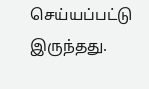செய்யப்பட்டு இருந்தது.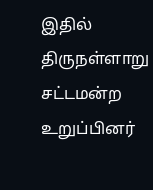இதில் திருநள்ளாறு சட்டமன்ற உறுப்பினர்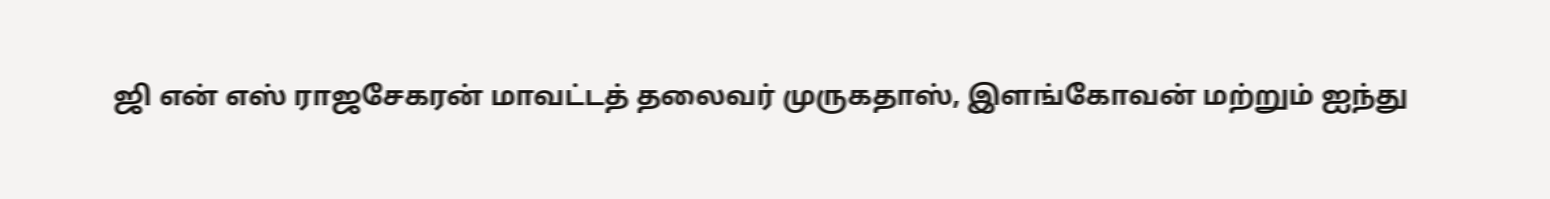ஜி என் எஸ் ராஜசேகரன் மாவட்டத் தலைவர் முருகதாஸ், இளங்கோவன் மற்றும் ஐந்து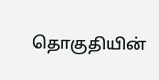தொகுதியின்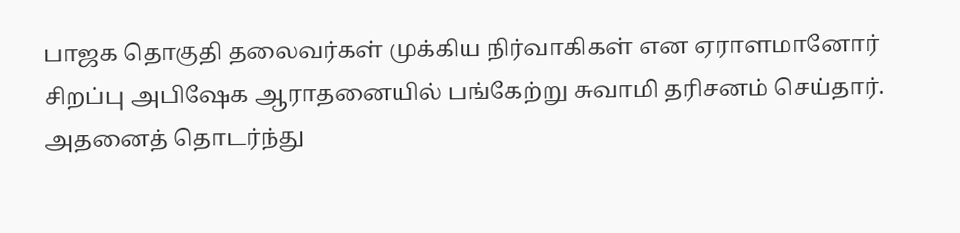பாஜக தொகுதி தலைவர்கள் முக்கிய நிர்வாகிகள் என ஏராளமானோர் சிறப்பு அபிஷேக ஆராதனையில் பங்கேற்று சுவாமி தரிசனம் செய்தார். அதனைத் தொடர்ந்து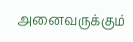அனைவருக்கும்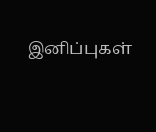இனிப்புகள்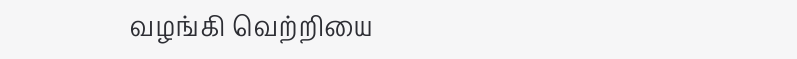வழங்கி வெற்றியை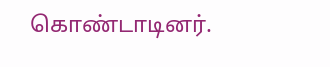கொண்டாடினர்.